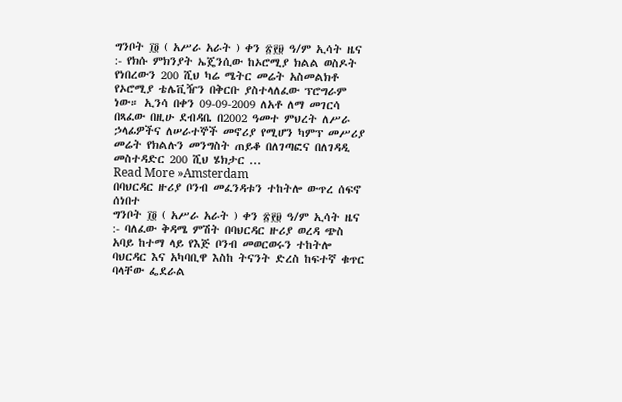ግንቦት ፲፬ ( አሥራ አራት ) ቀን ፳፻፱ ዓ/ም ኢሳት ዜና :- የክሱ ምክንያት ኤጄንሲው ከኦሮሚያ ክልል ወስዶት የነበረውን 200 ሺህ ካሬ ሜትር መሬት አስመልክቶ የኦሮሚያ ቴሌቪዥን በቅርቡ ያስተላለፈው ፕሮግራም ነው። ኢንሳ በቀን 09-09-2009 ለአቶ ለማ መገርሳ በጻፈው በዚሁ ደብዳቤ በ2002 ዓመተ ምህረት ለሥራ ኃላፊዎችና ለሠራተኞች መኖሪያ የሚሆን ካምፕ መሥሪያ መሬት የክልሉን መንግስት ጠይቆ በለገጣፎና በለገዳዲ መስተዳድር 200 ሺህ ሄክታር ...
Read More »Amsterdam
በባህርዳር ዙሪያ ቦንብ መፈንዳቱን ተከትሎ ውጥረ ሰፍኖ ሰነበተ
ግንቦት ፲፬ ( አሥራ አራት ) ቀን ፳፻፱ ዓ/ም ኢሳት ዜና :- ባለፈው ቅዳሜ ምሽት በባህርዳር ዙሪያ ወረዳ ጭስ አባይ ከተማ ላይ የእጅ ቦንብ መወርወሩን ተከትሎ ባህርዳር እና አካባቢዋ እስከ ትናንት ድረስ ከፍተኛ ቁጥር ባላቸው ፌደራል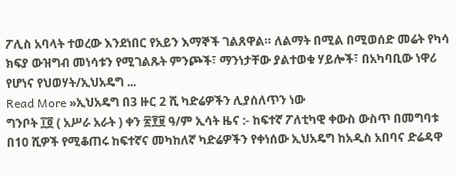ፖሊስ አባላት ተወረው እንደነበር የአይን እማኞች ገልጸዋል። ለልማት በሚል በሚወሰድ መሬት የካሳ ክፍያ ውዝግብ መነሳቱን የሚገልጹት ምንጮች፣ ማንነታቸው ያልተወቁ ሃይሎች፣ በአካባቢው ነዋሪ የሆነና የህወሃት/ኢህአዴግ ...
Read More »ኢህአዴግ በ3 ዙር 2 ሺ ካድሬዎችን ሊያሰለጥን ነው
ግንቦት ፲፬ ( አሥራ አራት ) ቀን ፳፻፱ ዓ/ም ኢሳት ዜና :- ከፍተኛ ፖለቲካዊ ቀውስ ውስጥ በመግባቱ በ10 ሺዎች የሚቆጠሩ ከፍተኛና መካከለኛ ካድሬዎችን የቀነሰው ኢህአዴግ ከአዲስ አበባና ድሬዳዋ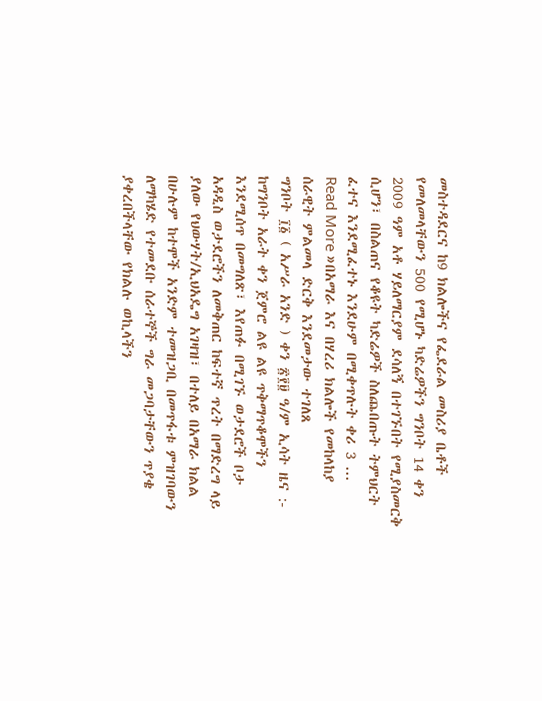መስተዳደርና ከ9 ክልሎችና የፌደራል መስሪያ ቤቶች የመለመላቸውን 500 የሚሆኑ ካድሬዎችን ግንቦት 14 ቀን 2009 ዓም አቶ ሃይለማርያም ደሳለኝ በተገኙበት የሚያስመርቅ ሲሆን፣ በስልጠና የቆዩት ካድሬዎች ስለጨበጡት ትምህርት ፈተና እንደሚፈተኑ እንደሁም በሚቀጥሉት ቀሪ 3 ...
Read More »በአማራ እና በሃረሪ ክልሎች የመከላከያ ሰራዊት ምልመላ ድርቅ እንደመታው ተገለጸ
ግንቦት ፲፩ ( አሥራ አንድ ) ቀን ፳፻፱ ዓ/ም ኢሳት ዜና :- ከግንቦት አራት ቀን ጀምሮ ልዩ ልዩ ጥቅማጥቆሞችን እንደሚሰጥ በመግለጽ፣ እየጠፉ በሚገኙ ወታደሮች ቦታ አዳዲስ ወታደሮችን ለመቅጠር ከፍተኛ ጥረት በማድረግ ላይ ያለው የህውሃት/ኢህአዴግ አገዛዝ፣ በተለይ በአማራ ክልል በሁሉም ከተሞች አንድም ተመዝጋቢ በመጥፋቱ ምዝገባውን ለማካሄድ የተመደቡ ሰራተኞች ግራ መጋባታቸውን ጥያቄ ያቀረበችላቸው የክልሉ ወኪላችን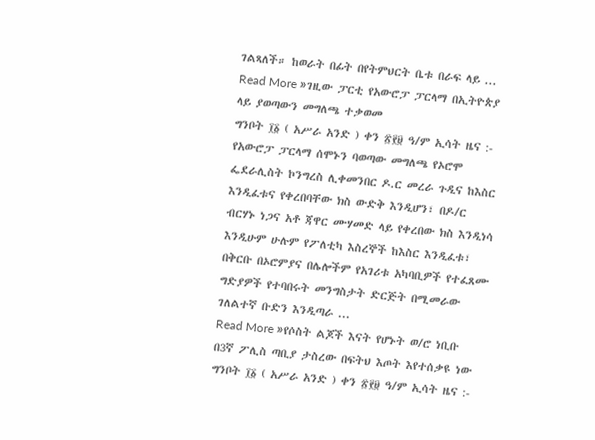ገልጻለች። ከወራት በፊት በየትምህርት ቤቱ በራፍ ላይ ...
Read More »ገዚው ፓርቲ የአውሮፓ ፓርላማ በኢትዮጵያ ላይ ያወጣውን መግለጫ ተቃወመ
ግንቦት ፲፩ ( አሥራ አንድ ) ቀን ፳፻፱ ዓ/ም ኢሳት ዜና :- የአውሮፓ ፓርላማ ሰሞኑን ባወጣው መግለጫ የኦሮሞ ፌደራሊስት ኮንግረስ ሊቀመንበር ዶ.ር መረራ ጉዲና ከእስር እንዲፈቱና የቀረበባቸው ክስ ውድቅ እንዲሆን፣ በዶ/ር ብርሃኑ ነጋና አቶ ጃዋር ሙሃመድ ላይ የቀረበው ክስ እንዲነሳ እንዲሁም ሁሉም የፖለቲካ እስረኞች ከእስር እንዲፈቱ፣ በቅርቡ በኦሮምያና በሌሎችም የአገሪቱ አካባቢዎች የተፈጸሙ ግድያዎች የተባበሩት መንግስታት ድርጅት በሚመራው ገለልተኛ ቡድን እንዲጣራ ...
Read More »የሶስት ልጆች እናት የሆኑት ወ/ሮ ነቢቡ በ3ኛ ፖሊስ ጣቢያ ታስረው በፍትህ እጦት እየተሰቃዩ ነው
ግንቦት ፲፩ ( አሥራ አንድ ) ቀን ፳፻፱ ዓ/ም ኢሳት ዜና :-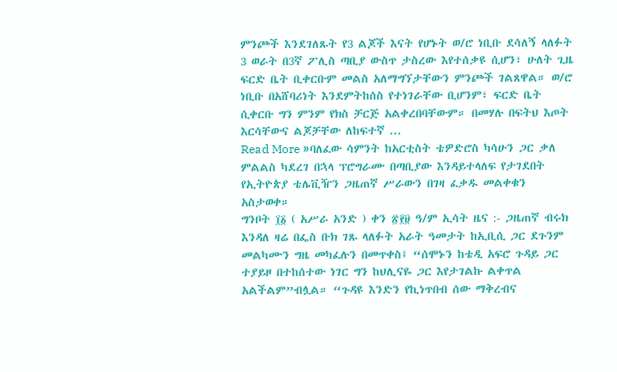ምንጮች እንደገለጹት የ3 ልጆች እናት የሆኑት ወ/ሮ ነቢቡ ደሳለኝ ላለፉት 3 ወራት በ3ኛ ፖሊስ ጣቢያ ውስጥ ታስረው እየተሰቃዩ ሲሆን፣ ሁለት ጊዜ ፍርድ ቤት ቢቀርቡም መልስ አለማግኘታቸውን ምንጮች ገልጸዋል። ወ/ሮ ነቢቡ በአሸባሪነት እንደምትከሰስ የተነገራቸው ቢሆንም፣ ፍርድ ቤት ሲቀርቡ ግን ምንም የክስ ቻርጅ አልቀረበባቸውም። በመሃሉ በፍትህ እጦት እርሳቸውና ልጆቻቸው ለከፍተኛ ...
Read More »ባለፈው ሳምንት ከአርቲስት ቴዎድሮስ ካሳሁን ጋር ቃለ ምልልስ ካደረገ በኋላ ፕሮግራሙ በጣቢያው እንዳይተላለፍ የታገደበት የኢትዮጵያ ቴሌቪዥን ጋዜጠኛ ሥራውን በገዛ ፈቃዱ መልቀቁን አስታወቀ።
ግንቦት ፲፩ ( አሥራ አንድ ) ቀን ፳፻፱ ዓ/ም ኢሳት ዜና :- ጋዜጠኛ ብሩክ እንዳለ ዛሬ በፌስ ቡክ ገጹ ላለፉት አራት ዓመታት ከኢቢሲ ጋር ደጉንም መልካሙን ግዜ መካፈሉን በመጥቀስ፤ “ሰሞኑን ከቴዲ አፍሮ ጉዳይ ጋር ተያይዞ በተከሰተው ነገር ግን ከህሊናዬ ጋር እየታገልኩ ልቀጥል አልችልም”ብሏል። “ጉዳዩ እንድን የኪነጥበብ ሰው ማቅረብና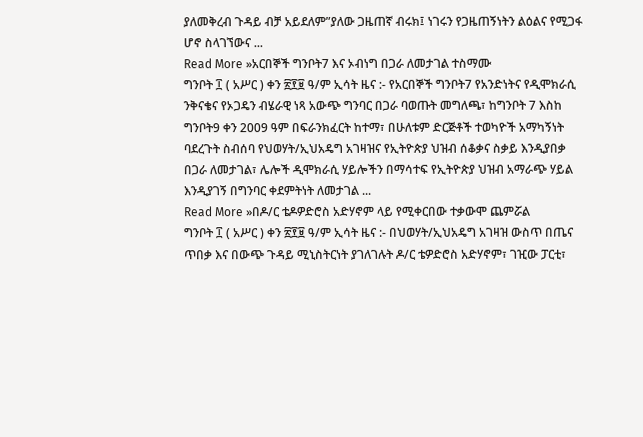ያለመቅረብ ጉዳይ ብቻ አይደለም”ያለው ጋዜጠኛ ብሩክ፤ ነገሩን የጋዜጠኝነትን ልዕልና የሚጋፋ ሆኖ ስላገኘውና ...
Read More »አርበኞች ግንቦት7 እና ኦብነግ በጋራ ለመታገል ተስማሙ
ግንቦት ፲ ( አሥር ) ቀን ፳፻፱ ዓ/ም ኢሳት ዜና :- የአርበኞች ግንቦት7 የአንድነትና የዲሞክራሲ ንቅናቄና የኦጋዴን ብሄራዊ ነጻ አውጭ ግንባር በጋራ ባወጡት መግለጫ፣ ከግንቦት 7 እስከ ግንቦት9 ቀን 2009 ዓም በፍራንክፈርት ከተማ፣ በሁለቱም ድርጅቶች ተወካዮች አማካኝነት ባደረጉት ስብሰባ የህወሃት/ኢህአዴግ አገዛዝና የኢትዮጵያ ህዝብ ሰቆቃና ስቃይ እንዲያበቃ በጋራ ለመታገል፣ ሌሎች ዲሞክራሲ ሃይሎችን በማሳተፍ የኢትዮጵያ ህዝብ አማራጭ ሃይል እንዲያገኝ በግንባር ቀደምትነት ለመታገል ...
Read More »በዶ/ር ቴዶዎድሮስ አድሃኖም ላይ የሚቀርበው ተቃውሞ ጨምሯል
ግንቦት ፲ ( አሥር ) ቀን ፳፻፱ ዓ/ም ኢሳት ዜና :- በህወሃት/ኢህአዴግ አገዛዝ ውስጥ በጤና ጥበቃ እና በውጭ ጉዳይ ሚኒስትርነት ያገለገሉት ዶ/ር ቴዎድሮስ አድሃኖም፣ ገዢው ፓርቲ፣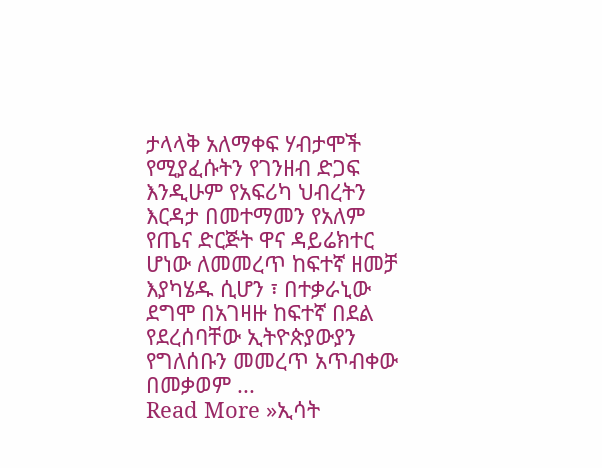ታላላቅ አለማቀፍ ሃብታሞች የሚያፈሱትን የገንዘብ ድጋፍ እንዲሁም የአፍሪካ ህብረትን እርዳታ በመተማመን የአለም የጤና ድርጅት ዋና ዳይሬክተር ሆነው ለመመረጥ ከፍተኛ ዘመቻ እያካሄዱ ሲሆን ፣ በተቃራኒው ደግሞ በአገዛዙ ከፍተኛ በደል የደረሰባቸው ኢትዮጵያውያን የግለሰቡን መመረጥ አጥብቀው በመቃወም ...
Read More »ኢሳት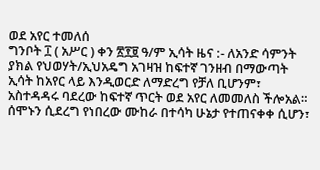ወደ አየር ተመለሰ
ግንቦት ፲ ( አሥር ) ቀን ፳፻፱ ዓ/ም ኢሳት ዜና :- ለአንድ ሳምንት ያክል የህወሃት/ኢህአዴግ አገዛዝ ከፍተኛ ገንዘብ በማውጣት ኢሳት ከአየር ላይ እንዲወርድ ለማድረግ የቻለ ቢሆንም፣ አስተዳዳሩ ባደረው ከፍተኛ ጥርት ወደ አየር ለመመለስ ችሎአል። ሰሞኑን ሲደረግ የነበረው ሙከራ በተሳካ ሁኔታ የተጠናቀቀ ሲሆን፣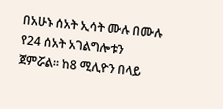በአሁኑ ሰአት ኢሳት ሙሉ በሙሉ የ24 ሰአት አገልግሎቱን ጀምሯል። ከ8 ሚሊዮን በላይ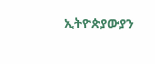ኢትዮጵያውያን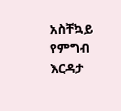አስቸኳይ የምግብ እርዳታ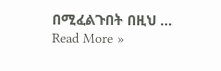በሚፈልጉበት በዚህ ...
Read More »